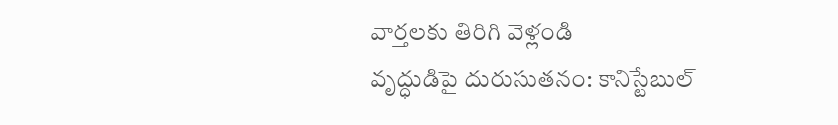వార్తలకు తిరిగి వెళ్లండి
వృద్ధుడిపై దురుసుతనం: కానిస్టేబుల్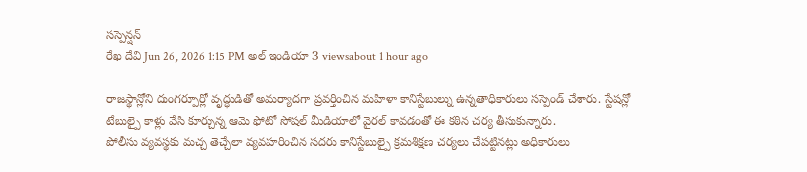సస్పెన్షన్
రేఖ దేవి Jun 26, 2026 1:15 PM అల్ ఇండియా 3 viewsabout 1 hour ago

రాజస్థాన్లోని దుంగర్పూర్లో వృద్ధుడితో అమర్యాదగా ప్రవర్తించిన మహిళా కానిస్టేబుల్ను ఉన్నతాధికారులు సస్పెండ్ చేశారు. స్టేషన్లో టేబుల్పై కాళ్లు వేసి కూర్చున్న ఆమె ఫోటో సోషల్ మీడియాలో వైరల్ కావడంతో ఈ కఠిన చర్య తీసుకున్నారు.
పోలీసు వ్యవస్థకు మచ్చ తెచ్చేలా వ్యవహరించిన సదరు కానిస్టేబుల్పై క్రమశిక్షణ చర్యలు చేపట్టినట్లు అధికారులు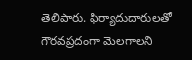తెలిపారు. ఫిర్యాదుదారులతో గౌరవప్రదంగా మెలగాలని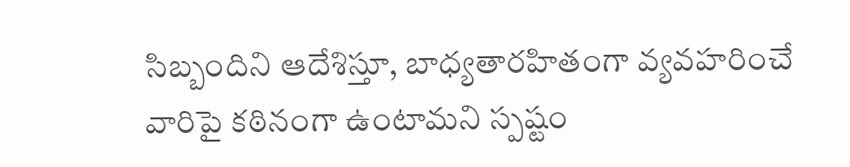సిబ్బందిని ఆదేశిస్తూ, బాధ్యతారహితంగా వ్యవహరించే వారిపై కఠినంగా ఉంటామని స్పష్టం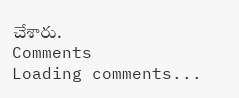చేశారు.
Comments
Loading comments...